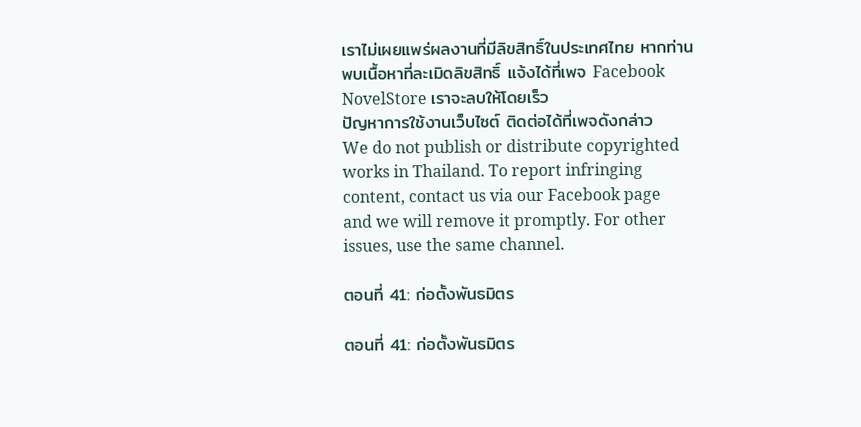เราไม่เผยแพร่ผลงานที่มีลิขสิทธิ์ในประเทศไทย หากท่านพบเนื้อหาที่ละเมิดลิขสิทธิ์ แจ้งได้ที่เพจ Facebook NovelStore เราจะลบให้โดยเร็ว
ปัญหาการใช้งานเว็บไซต์ ติดต่อได้ที่เพจดังกล่าว
We do not publish or distribute copyrighted works in Thailand. To report infringing content, contact us via our Facebook page and we will remove it promptly. For other issues, use the same channel.

ตอนที่ 41: ก่อตั้งพันธมิตร

ตอนที่ 41: ก่อตั้งพันธมิตร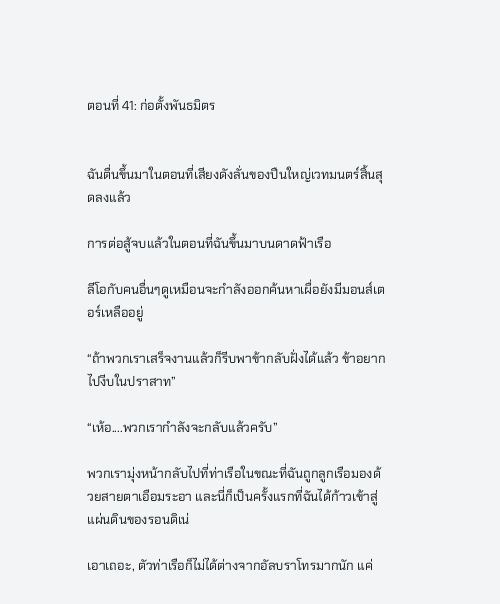ตอนที่ 41: ก่อตั้งพันธมิตร


ฉันตื่นขึ้นมาในตอนที่เสียงดังลั่นของปืนใหญ่เวทมนตร์สิ้นสุดลงแล้ว

การต่อสู้จบแล้วในตอนที่ฉันขึ้นมาบนดาดฟ้าเรือ

ลีโอกับคนอื่นๆดูเหมือนจะกำลังออกค้นหาเผื่อยังมีมอนส์เตอร์เหลืออยู่

“ถ้าพวกเราเสร็จงานแล้วก็รีบพาข้ากลับฝั่งได้แล้ว ข้าอยากไปงีบในปราสาท”

“เห้อ....พวกเรากำลังจะกลับแล้วครับ”

พวกเรามุ่งหน้ากลับไปที่ท่าเรือในขณะที่ฉันถูกลูกเรือมองด้วยสายตาเอือมระอา และนี่ก็เป็นครั้งแรกที่ฉันได้ก้าวเข้าสู่แผ่นดินของรอนดิเน่

เอาเถอะ, ตัวท่าเรือก็ไม่ได้ต่างจากอัลบราโทรมากนัก แค่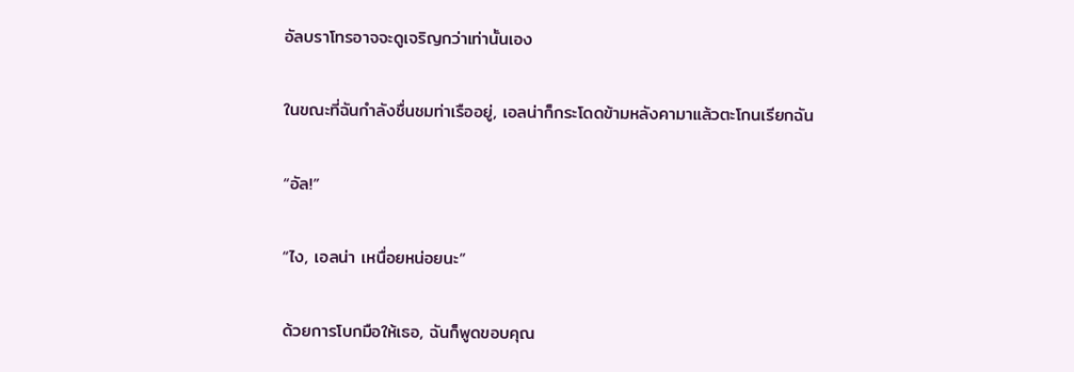อัลบราโทรอาจจะดูเจริญกว่าเท่านั้นเอง

ในขณะที่ฉันกำลังชื่นชมท่าเรืออยู่, เอลน่าก็กระโดดข้ามหลังคามาแล้วตะโกนเรียกฉัน

“อัล!”

“ไง, เอลน่า เหนื่อยหน่อยนะ”

ด้วยการโบกมือให้เธอ, ฉันก็พูดขอบคุณ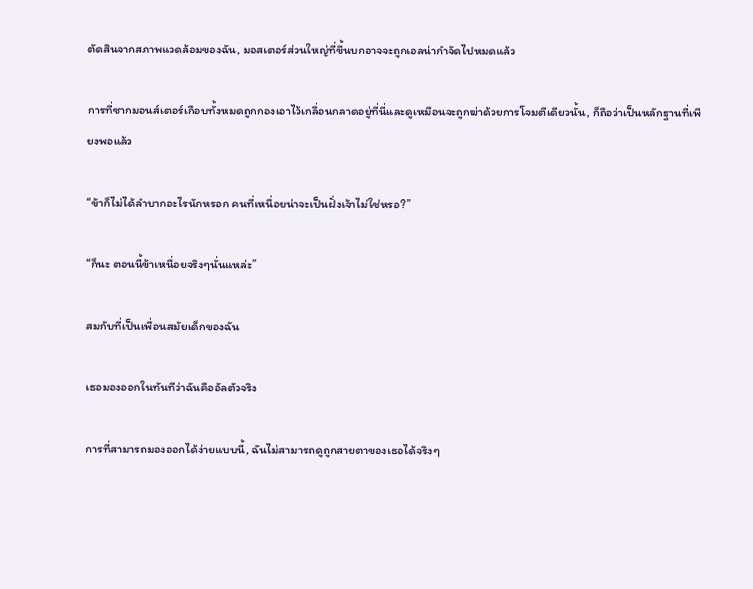ตัดสินจากสภาพแวดล้อมของฉัน, มอสเตอร์ส่วนใหญ่ที่ขึ้นบกอาจจะถูกเอลน่ากำจัดไปหมดแล้ว

การที่ซากมอนส์เตอร์เกือบทั้งหมดถูกกองเอาไว้เกลื่อนกลาดอยู่ที่นี่และดูเหมือนจะถูกฆ่าด้วยการโจมตีเดียวนั้น, ก็ถือว่าเป็นหลักฐานที่เพียงพอแล้ว

“ข้าก็ไม่ได้ลำบากอะไรนักหรอก คนที่เหนื่อยน่าจะเป็นฝั่งเจ้าไม่ใช่หรอ?”

“ก็นะ ตอนนี้ข้าเหนื่อยจริงๆนั่นแหล่ะ”

สมกับที่เป็นเพื่อนสมัยเด็กของฉัน

เธอมองออกในทันทีว่าฉันคืออัลตัวจริง

การที่สามารถมองออกได้ง่ายแบบนี้, ฉันไม่สามารถดูถูกสายตาของเธอได้จริงๆ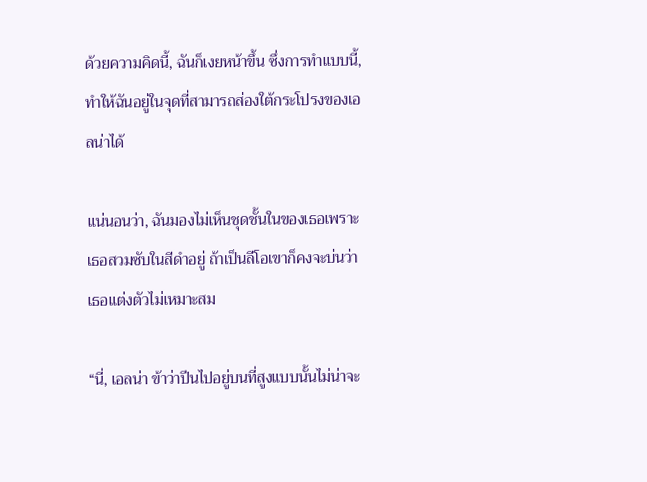ด้วยความคิดนี้, ฉันก็เงยหน้าขึ้น ซึ่งการทำแบบนี้, ทำให้ฉันอยู่ในจุดที่สามารถส่องใต้กระโปรงของเอลน่าได้

แน่นอนว่า, ฉันมองไม่เห็นชุดชั้นในของเธอเพราะเธอสวมซับในสีดำอยู่ ถ้าเป็นลีโอเขาก็คงจะบ่นว่าเธอแต่งตัวไม่เหมาะสม

“นี่, เอลน่า ข้าว่าปีนไปอยู่บนที่สูงแบบนั้นไม่น่าจะ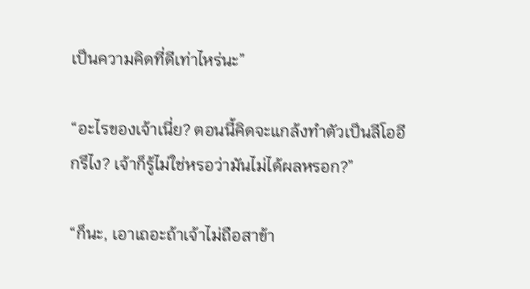เป็นความคิดที่ดีเท่าไหร่นะ”

“อะไรของเจ้าเนี่ย? ตอนนี้คิดจะแกล้งทำตัวเป็นลีโออีกรึไง? เจ้าก็รู้ไม่ใช่หรอว่ามันไม่ได้ผลหรอก?”

“ก็นะ, เอาเถอะถ้าเจ้าไม่ถือสาข้า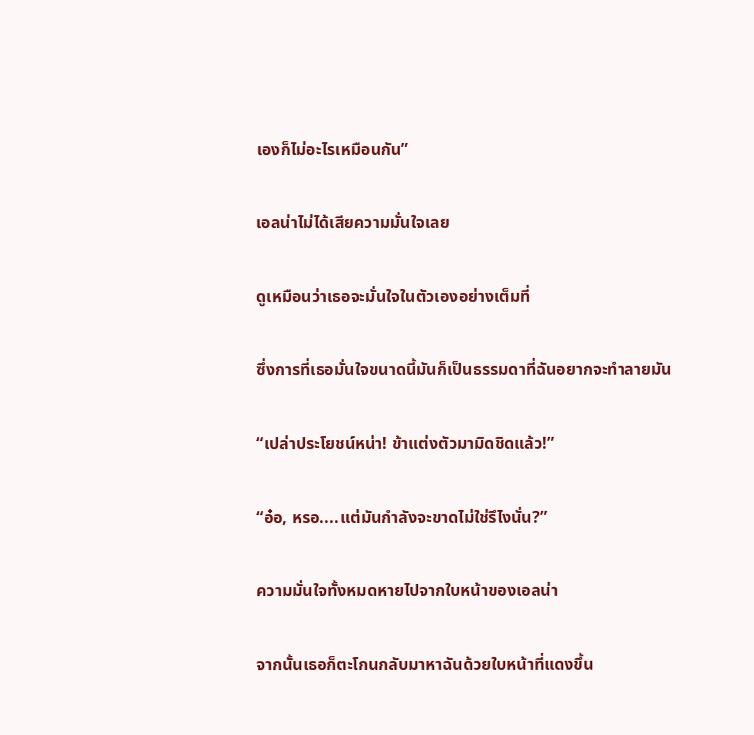เองก็ไม่อะไรเหมือนกัน”

เอลน่าไม่ได้เสียความมั่นใจเลย

ดูเหมือนว่าเธอจะมั่นใจในตัวเองอย่างเต็มที่

ซึ่งการที่เธอมั่นใจขนาดนี้มันก็เป็นธรรมดาที่ฉันอยากจะทำลายมัน

“เปล่าประโยชน์หน่า! ข้าแต่งตัวมามิดชิดแล้ว!”

“อ๋อ, หรอ....แต่มันกำลังจะขาดไม่ใช่รึไงนั่น?”

ความมั่นใจทั้งหมดหายไปจากใบหน้าของเอลน่า

จากนั้นเธอก็ตะโกนกลับมาหาฉันด้วยใบหน้าที่แดงขึ้น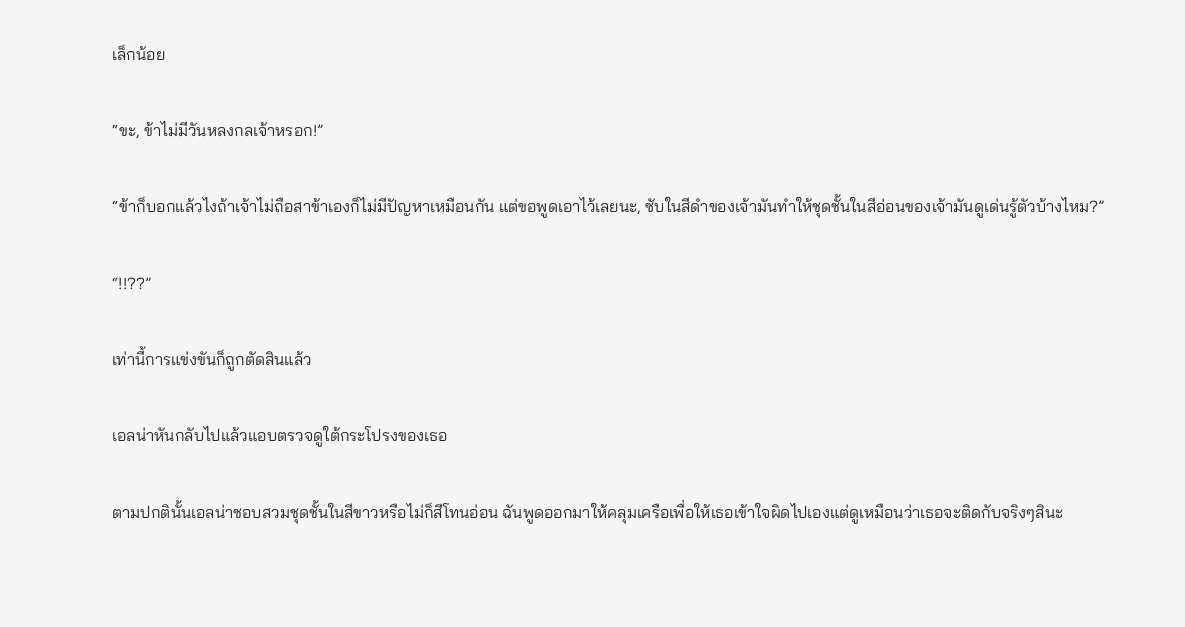เล็กน้อย

“ขะ, ข้าไม่มีวันหลงกลเจ้าหรอก!”

“ข้าก็บอกแล้วไงถ้าเจ้าไม่ถือสาข้าเองก็ไม่มีปัญหาเหมือนกัน แต่ขอพูดเอาไว้เลยนะ, ซับในสีดำของเจ้ามันทำให้ชุดชั้นในสีอ่อนของเจ้ามันดูเด่นรู้ตัวบ้างไหม?”

“!!??”

เท่านี้การแข่งขันก็ถูกตัดสินแล้ว

เอลน่าหันกลับไปแล้วแอบตรวจดูใต้กระโปรงของเธอ

ตามปกตินั้นเอลน่าชอบสวมชุดชั้นในสีขาวหรือไม่ก็สีโทนอ่อน ฉันพูดออกมาให้คลุมเครือเพื่อให้เธอเข้าใจผิดไปเองแต่ดูเหมือนว่าเธอจะติดกับจริงๆสินะ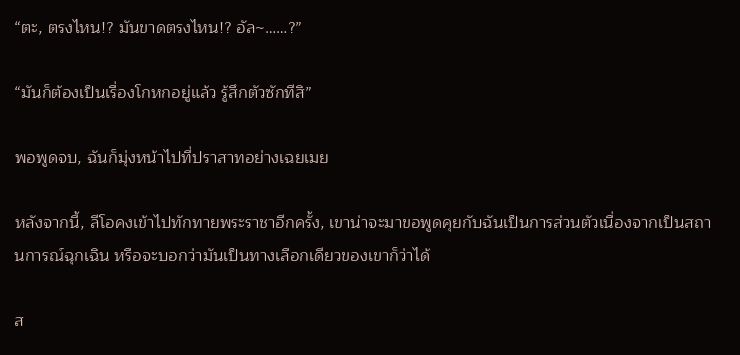“ตะ, ตรงไหน!? มันขาดตรงไหน!? อัล~……?”

“มันก็ต้องเป็นเรื่องโกหกอยู่แล้ว รู้สึกตัวซักทีสิ”

พอพูดจบ, ฉันก็มุ่งหน้าไปที่ปราสาทอย่างเฉยเมย

หลังจากนี้, ลีโอคงเข้าไปทักทายพระราชาอีกครั้ง, เขาน่าจะมาขอพูดคุยกับฉันเป็นการส่วนตัวเนื่องจากเป็นสถานการณ์ฉุกเฉิน หรือจะบอกว่ามันเป็นทางเลือกเดียวของเขาก็ว่าได้

ส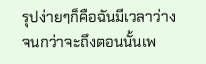รุปง่ายๆก็คือฉันมีเวลาว่างจนกว่าจะถึงตอนนั้นเพ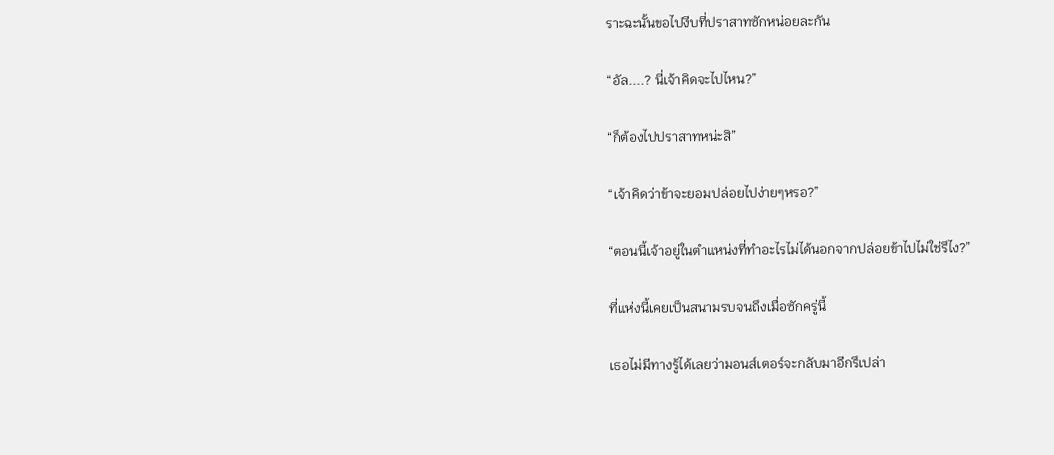ราะฉะนั้นขอไปงีบที่ปราสาทซักหน่อยละกัน

“อัล....? นี่เจ้าคิดจะไปไหน?”

“ก็ต้องไปปราสาทหน่ะสิ”

“เจ้าคิดว่าข้าจะยอมปล่อยไปง่ายๆหรอ?”

“ตอนนี้เจ้าอยู่ในตำแหน่งที่ทำอะไรไม่ได้นอกจากปล่อยข้าไปไม่ใช่รึไง?”

ที่แห่งนี้เคยเป็นสนามรบจนถึงเมื่อซักครู่นี้

เธอไม่มีทางรู้ได้เลยว่ามอนส์เตอร์จะกลับมาอีกรึเปล่า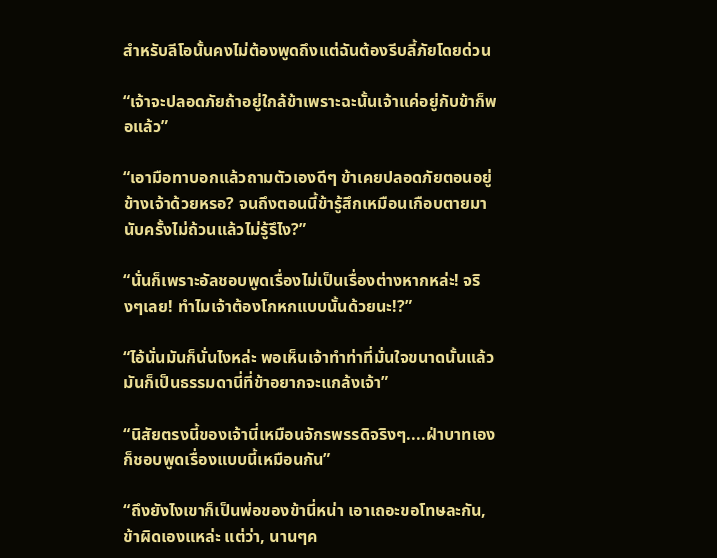สำหรับลีโอนั้นคงไม่ต้องพูดถึงแต่ฉันต้องรีบลี้ภัยโดยด่วน

“เจ้าจะปลอดภัยถ้าอยู่ใกล้ข้าเพราะฉะนั้นเจ้าแค่อยู่กับข้าก็พอแล้ว”

“เอามือทาบอกแล้วถามตัวเองดีๆ ข้าเคยปลอดภัยตอนอยู่ข้างเจ้าด้วยหรอ? จนถึงตอนนี้ข้ารู้สึกเหมือนเกือบตายมานับครั้งไม่ถ้วนแล้วไม่รู้รึไง?”

“นั่นก็เพราะอัลชอบพูดเรื่องไม่เป็นเรื่องต่างหากหล่ะ! จริงๆเลย! ทำไมเจ้าต้องโกหกแบบนั้นด้วยนะ!?”

“ไอ้นั่นมันก็นั่นไงหล่ะ พอเห็นเจ้าทำท่าที่มั่นใจขนาดนั้นแล้วมันก็เป็นธรรมดานี่ที่ข้าอยากจะแกล้งเจ้า”

“นิสัยตรงนี้ของเจ้านี่เหมือนจักรพรรดิจริงๆ....ฝ่าบาทเองก็ชอบพูดเรื่องแบบนี้เหมือนกัน”

“ถึงยังไงเขาก็เป็นพ่อของข้านี่หน่า เอาเถอะขอโทษละกัน, ข้าผิดเองแหล่ะ แต่ว่า, นานๆค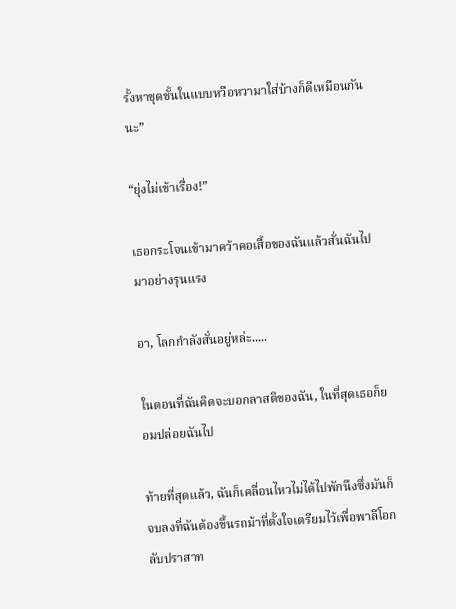รั้งหาชุดชั้นในแบบหวือหวามาใส่บ้างก็ดีเหมือนกันนะ”

“ยุ่งไม่เข้าเรื่อง!”

เธอกระโจนเข้ามาคว้าคอเสื้อของฉันแล้วสั่นฉันไปมาอย่างรุนแรง

อา, โลกกำลังสั่นอยู่หล่ะ.....

ในตอนที่ฉันคิดจะบอกลาสติของฉัน, ในที่สุดเธอก็ยอมปล่อยฉันไป

ท้ายที่สุดแล้ว, ฉันก็เคลื่อนไหวไม่ได้ไปพักนึงซึ่งมันก็จบลงที่ฉันต้องขึ้นรถม้าที่ตั้งใจเตรียมไว้เพื่อพาลีโอกลับปราสาท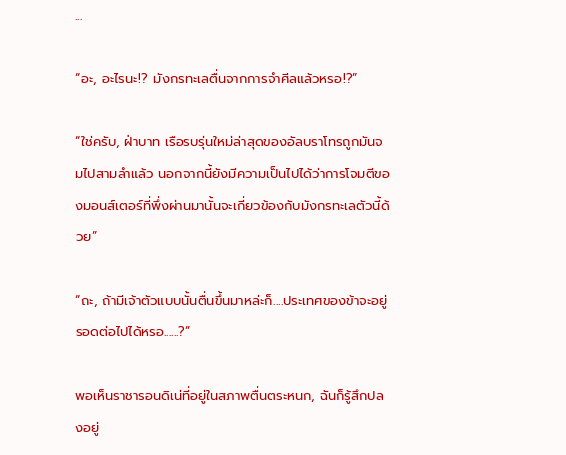...

“อะ, อะไรนะ!? มังกรทะเลตื่นจากการจำศีลแล้วหรอ!?”

“ใช่ครับ, ฝ่าบาท เรือรบรุ่นใหม่ล่าสุดของอัลบราโทรถูกมันจมไปสามลำแล้ว นอกจากนี้ยังมีความเป็นไปได้ว่าการโจมตีของมอนส์เตอร์ที่พึ่งผ่านมานั้นจะเกี่ยวข้องกับมังกรทะเลตัวนี้ด้วย”

“ถะ, ถ้ามีเจ้าตัวแบบนั้นตื่นขึ้นมาหล่ะก็....ประเทศของข้าจะอยู่รอดต่อไปได้หรอ......?”

พอเห็นราชารอนดิเน่ที่อยู่ในสภาพตื่นตระหนก, ฉันก็รู้สึกปลงอยู่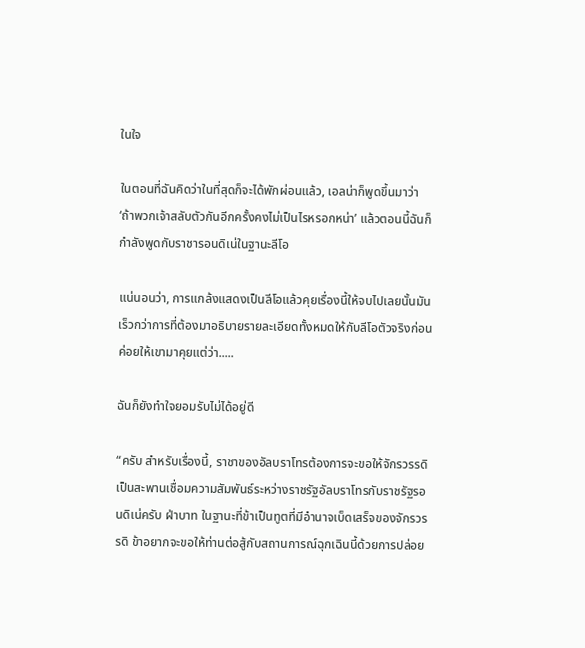ในใจ

ในตอนที่ฉันคิดว่าในที่สุดก็จะได้พักผ่อนแล้ว, เอลน่าก็พูดขึ้นมาว่า ‘ถ้าพวกเจ้าสลับตัวกันอีกครั้งคงไม่เป็นไรหรอกหน่า’ แล้วตอนนี้ฉันก็กำลังพูดกับราชารอนดิเน่ในฐานะลีโอ

แน่นอนว่า, การแกล้งแสดงเป็นลีโอแล้วคุยเรื่องนี้ให้จบไปเลยนั้นมันเร็วกว่าการที่ต้องมาอธิบายรายละเอียดทั้งหมดให้กับลีโอตัวจริงก่อนค่อยให้เขามาคุยแต่ว่า.....

ฉันก็ยังทำใจยอมรับไม่ได้อยู่ดี

“ครับ สำหรับเรื่องนี้, ราชาของอัลบราโทรต้องการจะขอให้จักรวรรดิเป็นสะพานเชื่อมความสัมพันธ์ระหว่างราชรัฐอัลบราโทรกับราชรัฐรอนดิเน่ครับ ฝ่าบาท ในฐานะที่ข้าเป็นทูตที่มีอำนาจเบ็ดเสร็จของจักรวรรดิ ข้าอยากจะขอให้ท่านต่อสู้กับสถานการณ์ฉุกเฉินนี้ด้วยการปล่อย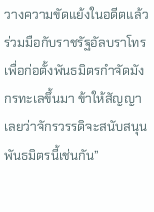วางความขัดแย้งในอดีตแล้วร่วมมือกับราชรัฐอัลบราโทรเพื่อก่อตั้งพันธมิตรกำจัดมังกรทะเลขึ้นมา ข้าให้สัญญาเลยว่าจักรวรรดิจะสนับสนุนพันธมิตรนี้เช่นกัน”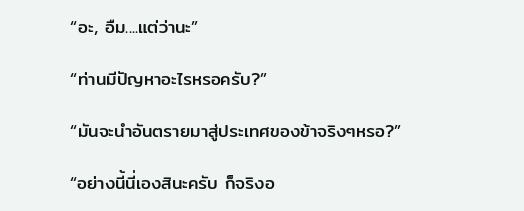“อะ, อืม....แต่ว่านะ”

“ท่านมีปัญหาอะไรหรอครับ?”

“มันจะนำอันตรายมาสู่ประเทศของข้าจริงๆหรอ?”

“อย่างนี้นี่เองสินะครับ ก็จริงอ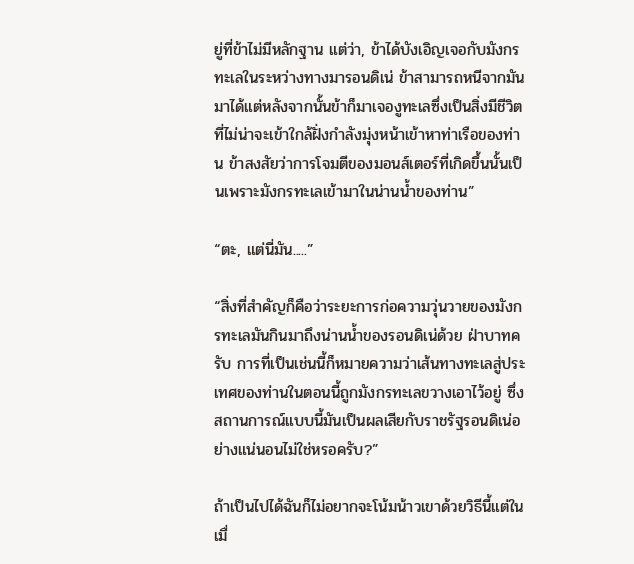ยู่ที่ข้าไม่มีหลักฐาน แต่ว่า, ข้าได้บังเอิญเจอกับมังกรทะเลในระหว่างทางมารอนดิเน่ ข้าสามารถหนีจากมันมาได้แต่หลังจากนั้นข้าก็มาเจองูทะเลซึ่งเป็นสิ่งมีชีวิตที่ไม่น่าจะเข้าใกล้ฝั่งกำลังมุ่งหน้าเข้าหาท่าเรือของท่าน ข้าสงสัยว่าการโจมตีของมอนส์เตอร์ที่เกิดขึ้นนั้นเป็นเพราะมังกรทะเลเข้ามาในน่านน้ำของท่าน”

“ตะ, แต่นี่มัน.....”

“สิ่งที่สำคัญก็คือว่าระยะการก่อความวุ่นวายของมังกรทะเลมันกินมาถึงน่านน้ำของรอนดิเน่ด้วย ฝ่าบาทครับ การที่เป็นเช่นนี้ก็หมายความว่าเส้นทางทะเลสู่ประเทศของท่านในตอนนี้ถูกมังกรทะเลขวางเอาไว้อยู่ ซึ่งสถานการณ์แบบนี้มันเป็นผลเสียกับราชรัฐรอนดิเน่อย่างแน่นอนไม่ใช่หรอครับ?”

ถ้าเป็นไปได้ฉันก็ไม่อยากจะโน้มน้าวเขาด้วยวิธีนี้แต่ในเมื่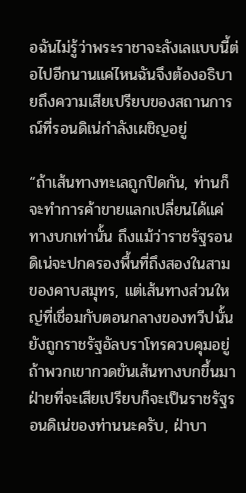อฉันไม่รู้ว่าพระราชาจะลังเลแบบนี้ต่อไปอีกนานแค่ไหนฉันจึงต้องอธิบายถึงความเสียเปรียบของสถานการณ์ที่รอนดิเน่กำลังเผชิญอยู่

“ถ้าเส้นทางทะเลถูกปิดกัน, ท่านก็จะทำการค้าขายแลกเปลี่ยนได้แค่ทางบกเท่านั้น ถึงแม้ว่าราชรัฐรอนดิเน่จะปกครองพื้นที่ถึงสองในสามของคาบสมุทร, แต่เส้นทางส่วนใหญ่ที่เชื่อมกับตอนกลางของทวีปนั้นยังถูกราชรัฐอัลบราโทรควบคุมอยู่ ถ้าพวกเขากวดขันเส้นทางบกขึ้นมาฝ่ายที่จะเสียเปรียบก็จะเป็นราชรัฐรอนดิเน่ของท่านนะครับ, ฝ่าบา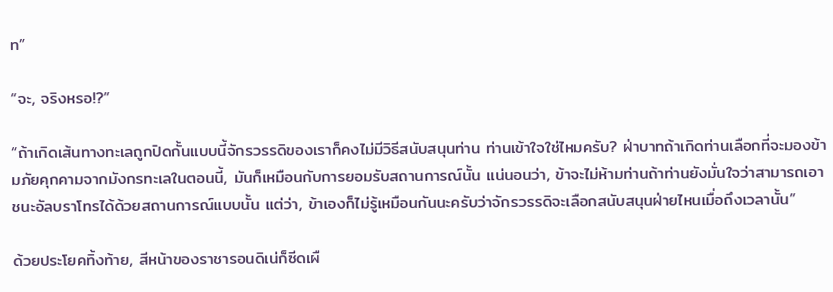ท”

“จะ, จริงหรอ!?”

“ถ้าเกิดเส้นทางทะเลถูกปิดกั้นแบบนี้จักรวรรดิของเราก็คงไม่มีวิธีสนับสนุนท่าน ท่านเข้าใจใช่ไหมครับ? ฝ่าบาทถ้าเกิดท่านเลือกที่จะมองข้ามภัยคุกคามจากมังกรทะเลในตอนนี้, มันก็เหมือนกับการยอมรับสถานการณ์นั้น แน่นอนว่า, ข้าจะไม่ห้ามท่านถ้าท่านยังมั่นใจว่าสามารถเอาชนะอัลบราโทรได้ด้วยสถานการณ์แบบนั้น แต่ว่า, ข้าเองก็ไม่รู้เหมือนกันนะครับว่าจักรวรรดิจะเลือกสนับสนุนฝ่ายไหนเมื่อถึงเวลานั้น”

ด้วยประโยคทิ้งท้าย, สีหน้าของราชารอนดิเน่ก็ซีดเผื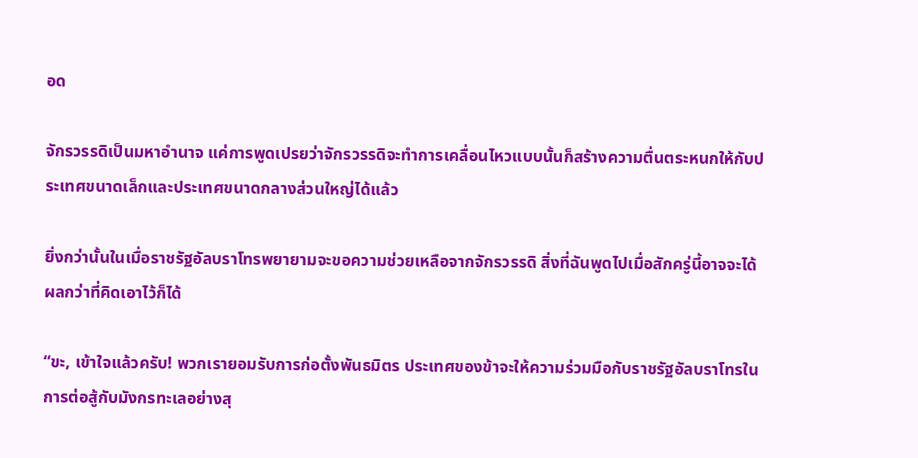อด

จักรวรรดิเป็นมหาอำนาจ แค่การพูดเปรยว่าจักรวรรดิจะทำการเคลื่อนไหวแบบนั้นก็สร้างความตื่นตระหนกให้กับประเทศขนาดเล็กและประเทศขนาดกลางส่วนใหญ่ได้แล้ว

ยิ่งกว่านั้นในเมื่อราชรัฐอัลบราโทรพยายามจะขอความช่วยเหลือจากจักรวรรดิ สิ่งที่ฉันพูดไปเมื่อสักครู่นี้อาจจะได้ผลกว่าที่คิดเอาไว้ก็ได้

“ขะ, เข้าใจแล้วครับ! พวกเรายอมรับการก่อตั้งพันธมิตร ประเทศของข้าจะให้ความร่วมมือกับราชรัฐอัลบราโทรในการต่อสู้กับมังกรทะเลอย่างสุ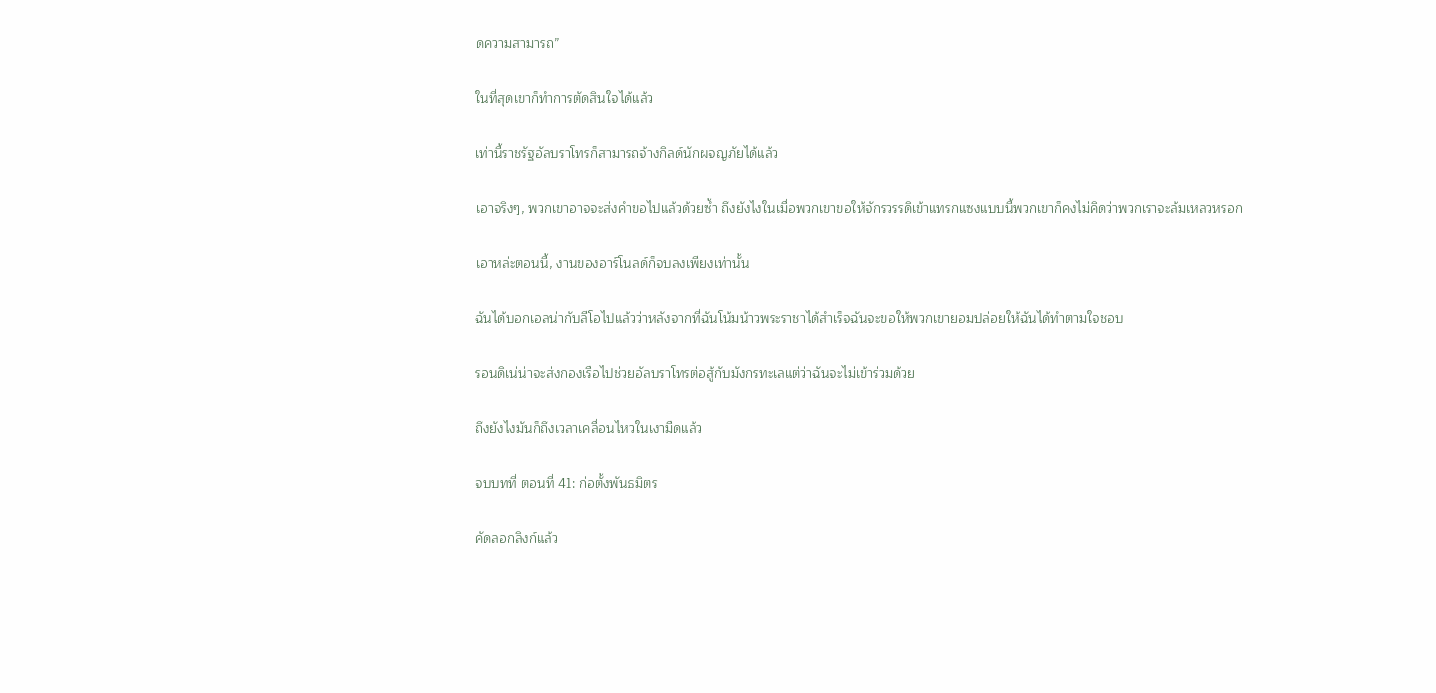ดความสามารถ”

ในที่สุดเขาก็ทำการตัดสินใจได้แล้ว

เท่านี้ราชรัฐอัลบราโทรก็สามารถจ้างกิลด์นักผจญภัยได้แล้ว

เอาจริงๆ, พวกเขาอาจจะส่งคำขอไปแล้วด้วยซ้ำ ถึงยังไงในเมื่อพวกเขาขอให้จักรวรรดิเข้าแทรกแซงแบบนี้พวกเขาก็คงไม่คิดว่าพวกเราจะล้มเหลวหรอก

เอาหล่ะตอนนี้, งานของอาร์โนลด์ก็จบลงเพียงเท่านั้น

ฉันได้บอกเอลน่ากับลีโอไปแล้วว่าหลังจากที่ฉันโน้มน้าวพระราชาได้สำเร็จฉันจะขอให้พวกเขายอมปล่อยให้ฉันได้ทำตามใจชอบ

รอนดิเน่น่าจะส่งกองเรือไปช่วยอัลบราโทรต่อสู้กับมังกรทะเลแต่ว่าฉันจะไม่เข้าร่วมด้วย

ถึงยังไงมันก็ถึงเวลาเคลื่อนไหวในเงามืดแล้ว

จบบทที่ ตอนที่ 41: ก่อตั้งพันธมิตร

คัดลอกลิงก์แล้ว